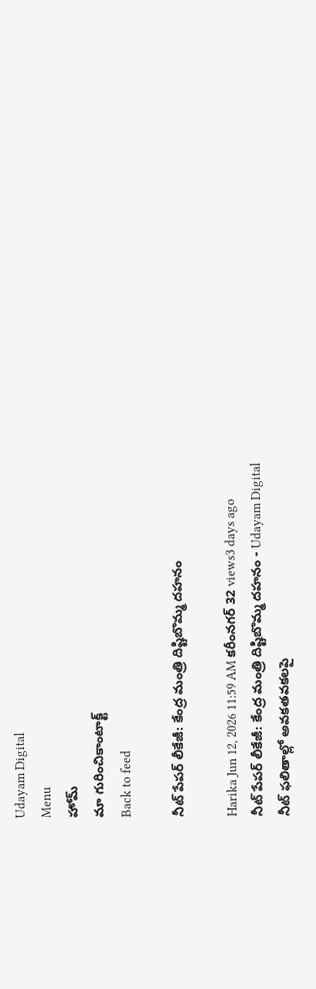Udayam Digital
Menu
హోమ్
మా గురించికాంటాక్ట్
Back to feed

నీట్ పేపర్ లీకేజీ: కేంద్ర మంత్రి దిష్టిబొమ్మ దహనం

Harika Jun 12, 2026 11:59 AM కరీంనగర్ 32 views3 days ago
నీట్ పేపర్ లీకేజీ: కేంద్ర మంత్రి దిష్టిబొమ్మ దహనం - Udayam Digital
నీట్ ఫలితాల్లో అవకతవకలపై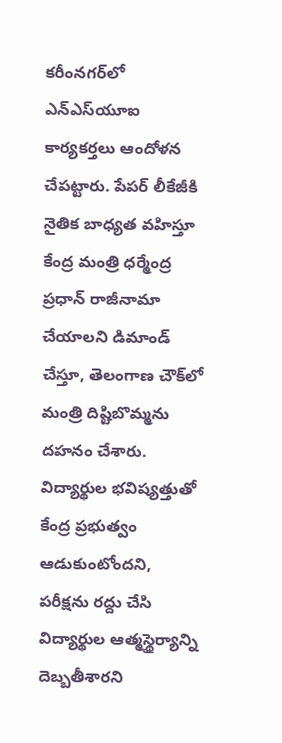కరీంనగర్‌లో ఎన్ఎస్‌యూఐ కార్యకర్తలు ఆందోళన చేపట్టారు. పేపర్ లీకేజీకి నైతిక బాధ్యత వహిస్తూ కేంద్ర మంత్రి ధర్మేంద్ర ప్రధాన్ రాజీనామా చేయాలని డిమాండ్ చేస్తూ, తెలంగాణ చౌక్‌లో మంత్రి దిష్టిబొమ్మను దహనం చేశారు. విద్యార్థుల భవిష్యత్తుతో కేంద్ర ప్రభుత్వం ఆడుకుంటోందని, పరీక్షను రద్దు చేసి విద్యార్థుల ఆత్మస్థైర్యాన్ని దెబ్బతీశారని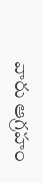వారు ఆగ్రహం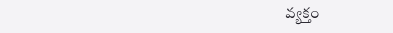వ్యక్తం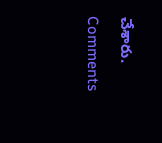చేశారు.

Comments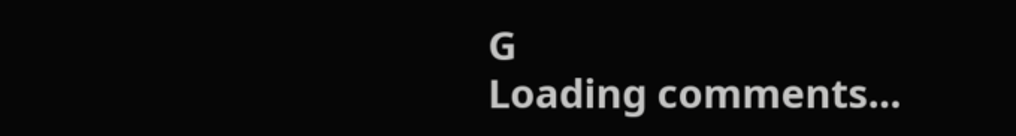G
Loading comments...